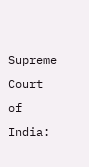Supreme Court of India: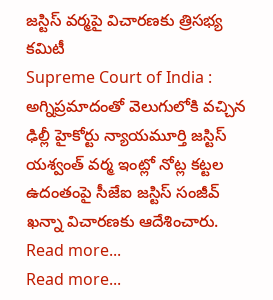జస్టిస్ వర్మపై విచారణకు త్రిసభ్య కమిటీ
Supreme Court of India : అగ్నిప్రమాదంతో వెలుగులోకి వచ్చిన ఢిల్లీ హైకోర్టు న్యాయమూర్తి జస్టిస్ యశ్వంత్ వర్మ ఇంట్లో నోట్ల కట్టల ఉదంతంపై సీజేఐ జస్టిస్ సంజీవ్ ఖన్నా విచారణకు ఆదేశించారు.
Read more...
Read more...